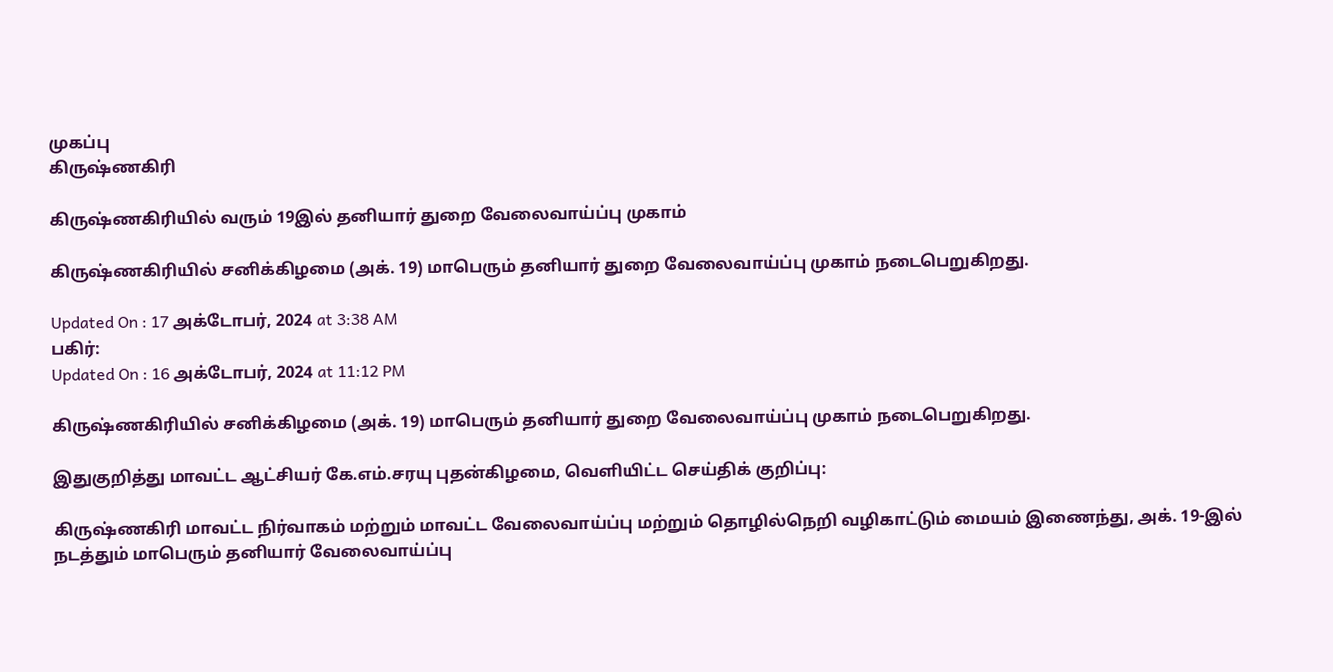முகப்பு
கிருஷ்ணகிரி

கிருஷ்ணகிரியில் வரும் 19இல் தனியார் துறை வேலைவாய்ப்பு முகாம்

கிருஷ்ணகிரியில் சனிக்கிழமை (அக். 19) மாபெரும் தனியார் துறை வேலைவாய்ப்பு முகாம் நடைபெறுகிறது.

Updated On : 17 அக்டோபர், 2024 at 3:38 AM
பகிர்:
Updated On : 16 அக்டோபர், 2024 at 11:12 PM

கிருஷ்ணகிரியில் சனிக்கிழமை (அக். 19) மாபெரும் தனியார் துறை வேலைவாய்ப்பு முகாம் நடைபெறுகிறது.

இதுகுறித்து மாவட்ட ஆட்சியர் கே.எம்.சரயு புதன்கிழமை, வெளியிட்ட செய்திக் குறிப்பு:

கிருஷ்ணகிரி மாவட்ட நிர்வாகம் மற்றும் மாவட்ட வேலைவாய்ப்பு மற்றும் தொழில்நெறி வழிகாட்டும் மையம் இணைந்து, அக். 19-இல் நடத்தும் மாபெரும் தனியார் வேலைவாய்ப்பு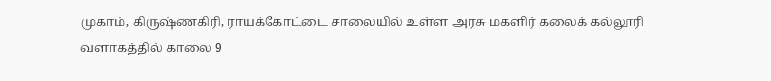முகாம், கிருஷ்ணகிரி, ராயக்கோட்டை சாலையில் உள்ள அரசு மகளிர் கலைக் கல்லூரி வளாகத்தில் காலை 9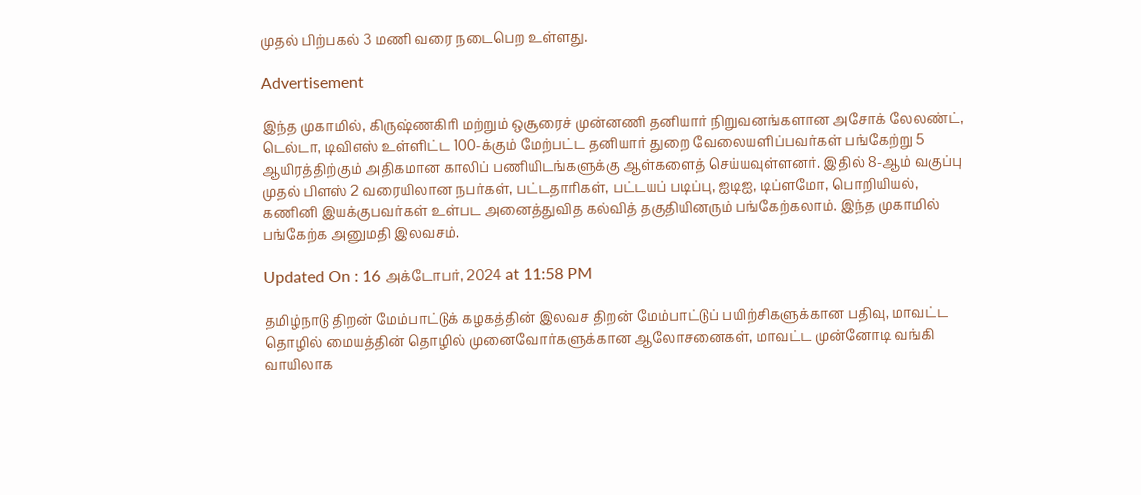முதல் பிற்பகல் 3 மணி வரை நடைபெற உள்ளது.

Advertisement

இந்த முகாமில், கிருஷ்ணகிரி மற்றும் ஒசூரைச் முன்னணி தனியார் நிறுவனங்களான அசோக் லேலண்ட், டெல்டா, டிவிஎஸ் உள்ளிட்ட 100-க்கும் மேற்பட்ட தனியார் துறை வேலையளிப்பவர்கள் பங்கேற்று 5 ஆயிரத்திற்கும் அதிகமான காலிப் பணியிடங்களுக்கு ஆள்களைத் செய்யவுள்ளனர். இதில் 8-ஆம் வகுப்பு முதல் பிளஸ் 2 வரையிலான நபர்கள், பட்டதாரிகள், பட்டயப் படிப்பு, ஐடிஐ, டிப்ளமோ, பொறியியல், கணினி இயக்குபவர்கள் உள்பட அனைத்துவித கல்வித் தகுதியினரும் பங்கேற்கலாம். இந்த முகாமில் பங்கேற்க அனுமதி இலவசம்.

Updated On : 16 அக்டோபர், 2024 at 11:58 PM

தமிழ்நாடு திறன் மேம்பாட்டுக் கழகத்தின் இலவச திறன் மேம்பாட்டுப் பயிற்சிகளுக்கான பதிவு, மாவட்ட தொழில் மையத்தின் தொழில் முனைவோர்களுக்கான ஆலோசனைகள், மாவட்ட முன்னோடி வங்கி வாயிலாக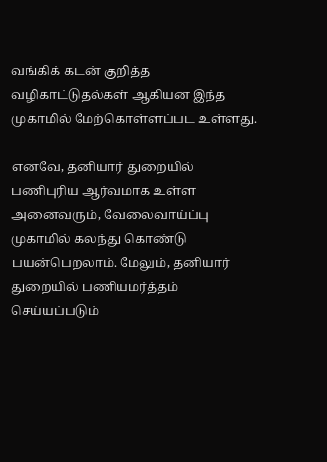வங்கிக் கடன் குறித்த வழிகாட்டுதல்கள் ஆகியன இந்த முகாமில் மேற்கொள்ளப்பட உள்ளது.

எனவே, தனியார் துறையில் பணிபுரிய ஆர்வமாக உள்ள அனைவரும், வேலைவாய்ப்பு முகாமில் கலந்து கொண்டு பயன்பெறலாம். மேலும், தனியார் துறையில் பணியமர்த்தம் செய்யப்படும்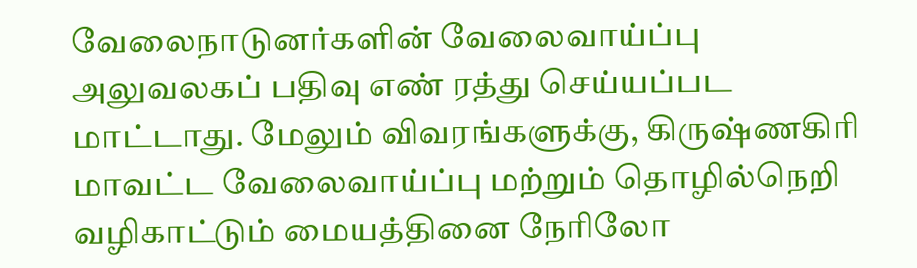வேலைநாடுனர்களின் வேலைவாய்ப்பு அலுவலகப் பதிவு எண் ரத்து செய்யப்பட மாட்டாது. மேலும் விவரங்களுக்கு, கிருஷ்ணகிரி மாவட்ட வேலைவாய்ப்பு மற்றும் தொழில்நெறி வழிகாட்டும் மையத்தினை நேரிலோ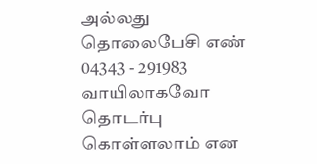அல்லது தொலைபேசி எண் 04343 - 291983 வாயிலாகவோ தொடர்பு கொள்ளலாம் என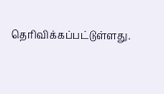தெரிவிக்கப்பட்டுள்ளது.